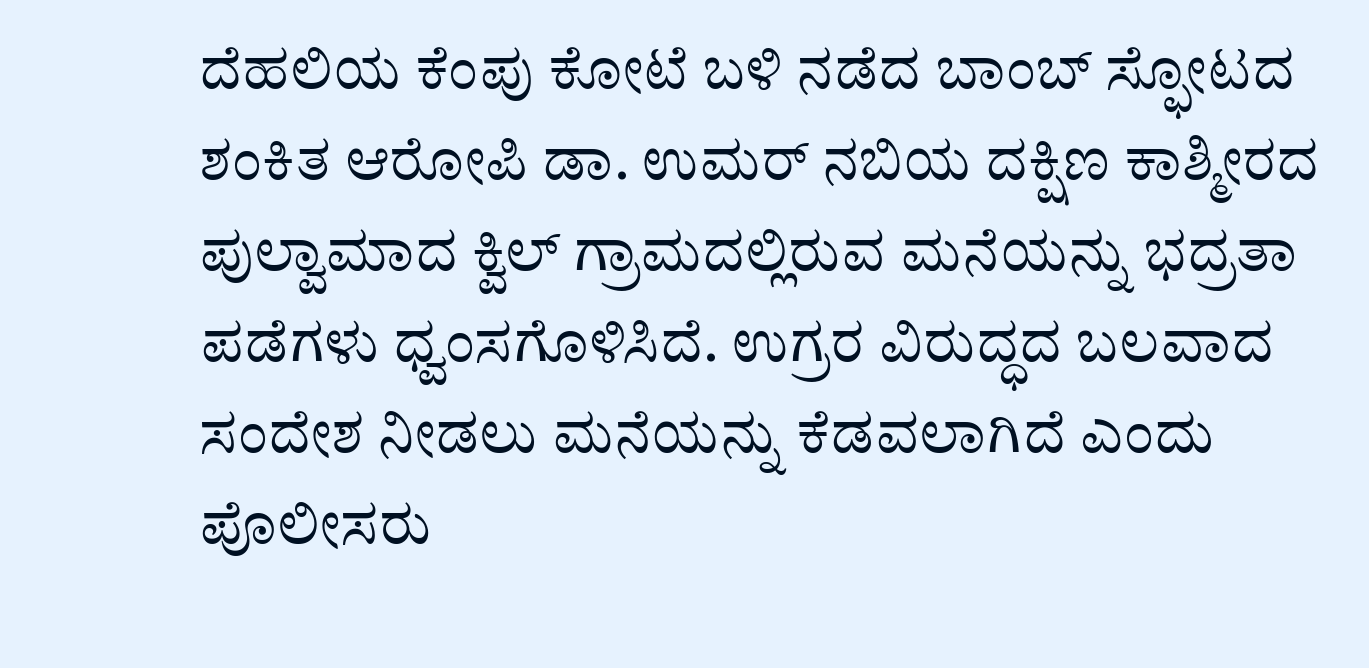ದೆಹಲಿಯ ಕೆಂಪು ಕೋಟೆ ಬಳಿ ನಡೆದ ಬಾಂಬ್ ಸ್ಫೋಟದ ಶಂಕಿತ ಆರೋಪಿ ಡಾ. ಉಮರ್ ನಬಿಯ ದಕ್ಷಿಣ ಕಾಶ್ಮೀರದ ಪುಲ್ವಾಮಾದ ಕ್ವಿಲ್ ಗ್ರಾಮದಲ್ಲಿರುವ ಮನೆಯನ್ನು ಭದ್ರತಾ ಪಡೆಗಳು ಧ್ವಂಸಗೊಳಿಸಿದೆ. ಉಗ್ರರ ವಿರುದ್ಧದ ಬಲವಾದ ಸಂದೇಶ ನೀಡಲು ಮನೆಯನ್ನು ಕೆಡವಲಾಗಿದೆ ಎಂದು ಪೊಲೀಸರು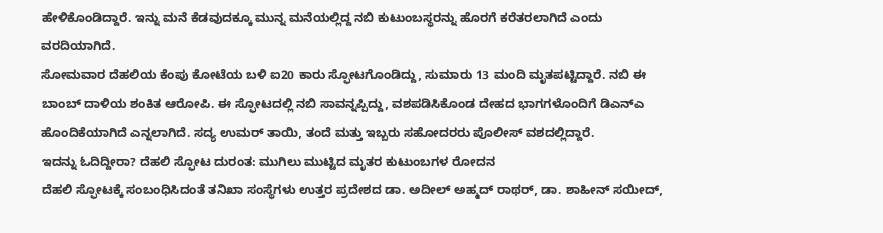ಹೇಳಿಕೊಂಡಿದ್ದಾರೆ. ಇನ್ನು ಮನೆ ಕೆಡವುದಕ್ಕೂ ಮುನ್ನ ಮನೆಯಲ್ಲಿದ್ದ ನಬಿ ಕುಟುಂಬಸ್ಥರನ್ನು ಹೊರಗೆ ಕರೆತರಲಾಗಿದೆ ಎಂದು ವರದಿಯಾಗಿದೆ.
ಸೋಮವಾರ ದೆಹಲಿಯ ಕೆಂಪು ಕೋಟೆಯ ಬಳಿ ಐ20 ಕಾರು ಸ್ಫೋಟಗೊಂಡಿದ್ದು, ಸುಮಾರು 13 ಮಂದಿ ಮೃತಪಟ್ಟಿದ್ದಾರೆ. ನಬಿ ಈ ಬಾಂಬ್ ದಾಳಿಯ ಶಂಕಿತ ಆರೋಪಿ. ಈ ಸ್ಫೋಟದಲ್ಲಿ ನಬಿ ಸಾವನ್ನಪ್ಪಿದ್ದು, ವಶಪಡಿಸಿಕೊಂಡ ದೇಹದ ಭಾಗಗಳೊಂದಿಗೆ ಡಿಎನ್ಎ ಹೊಂದಿಕೆಯಾಗಿದೆ ಎನ್ನಲಾಗಿದೆ. ಸದ್ಯ ಉಮರ್ ತಾಯಿ, ತಂದೆ ಮತ್ತು ಇಬ್ಬರು ಸಹೋದರರು ಪೊಲೀಸ್ ವಶದಲ್ಲಿದ್ದಾರೆ.
ಇದನ್ನು ಓದಿದ್ದೀರಾ? ದೆಹಲಿ ಸ್ಫೋಟ ದುರಂತ: ಮುಗಿಲು ಮುಟ್ಟಿದ ಮೃತರ ಕುಟುಂಬಗಳ ರೋದನ
ದೆಹಲಿ ಸ್ಫೋಟಕ್ಕೆ ಸಂಬಂಧಿಸಿದಂತೆ ತನಿಖಾ ಸಂಸ್ಥೆಗಳು ಉತ್ತರ ಪ್ರದೇಶದ ಡಾ. ಅದೀಲ್ ಅಹ್ಮದ್ ರಾಥರ್, ಡಾ. ಶಾಹೀನ್ ಸಯೀದ್,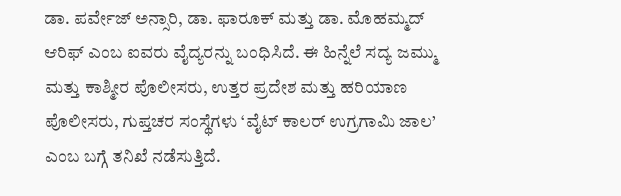ಡಾ. ಪರ್ವೇಜ್ ಅನ್ಸಾರಿ, ಡಾ. ಫಾರೂಕ್ ಮತ್ತು ಡಾ. ಮೊಹಮ್ಮದ್ ಆರಿಫ್ ಎಂಬ ಐವರು ವೈದ್ಯರನ್ನು ಬಂಧಿಸಿದೆ. ಈ ಹಿನ್ನೆಲೆ ಸದ್ಯ ಜಮ್ಮು ಮತ್ತು ಕಾಶ್ಮೀರ ಪೊಲೀಸರು, ಉತ್ತರ ಪ್ರದೇಶ ಮತ್ತು ಹರಿಯಾಣ ಪೊಲೀಸರು, ಗುಪ್ತಚರ ಸಂಸ್ಥೆಗಳು ‘ವೈಟ್ ಕಾಲರ್ ಉಗ್ರಗಾಮಿ ಜಾಲ’ ಎಂಬ ಬಗ್ಗೆ ತನಿಖೆ ನಡೆಸುತ್ತಿದೆ.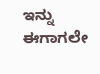ಇನ್ನು ಈಗಾಗಲೇ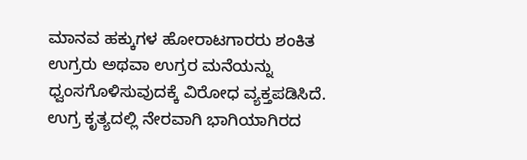ಮಾನವ ಹಕ್ಕುಗಳ ಹೋರಾಟಗಾರರು ಶಂಕಿತ ಉಗ್ರರು ಅಥವಾ ಉಗ್ರರ ಮನೆಯನ್ನು ಧ್ವಂಸಗೊಳಿಸುವುದಕ್ಕೆ ವಿರೋಧ ವ್ಯಕ್ತಪಡಿಸಿದೆ. ಉಗ್ರ ಕೃತ್ಯದಲ್ಲಿ ನೇರವಾಗಿ ಭಾಗಿಯಾಗಿರದ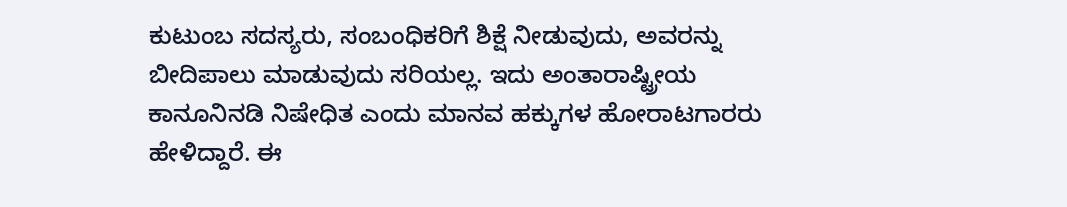ಕುಟುಂಬ ಸದಸ್ಯರು, ಸಂಬಂಧಿಕರಿಗೆ ಶಿಕ್ಷೆ ನೀಡುವುದು, ಅವರನ್ನು ಬೀದಿಪಾಲು ಮಾಡುವುದು ಸರಿಯಲ್ಲ. ಇದು ಅಂತಾರಾಷ್ಟ್ರೀಯ ಕಾನೂನಿನಡಿ ನಿಷೇಧಿತ ಎಂದು ಮಾನವ ಹಕ್ಕುಗಳ ಹೋರಾಟಗಾರರು ಹೇಳಿದ್ದಾರೆ. ಈ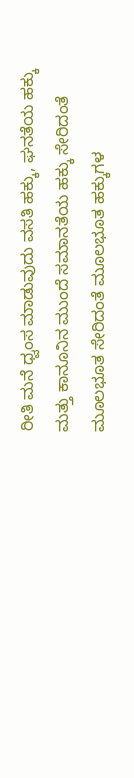ರೀತಿ ಮನೆ ಧ್ವಂಸ ಮಾಡುವುದು ವಸತಿ ಹಕ್ಕು, ಘನತೆಯ ಹಕ್ಕು ಮತ್ತು ಕಾನೂನಿನ ಮುಂದೆ ಸಮಾನತೆಯ ಹಕ್ಕು ಸೇರಿದಂತೆ ಮೂಲಭೂತ ಸೇರಿದಂತೆ ಮೂಲಭೂತ ಹಕ್ಕುಗಳ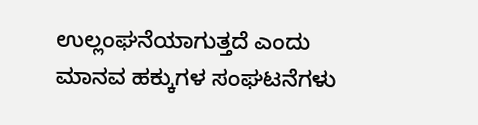ಉಲ್ಲಂಘನೆಯಾಗುತ್ತದೆ ಎಂದು ಮಾನವ ಹಕ್ಕುಗಳ ಸಂಘಟನೆಗಳು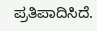ಪ್ರತಿಪಾದಿಸಿದೆ.